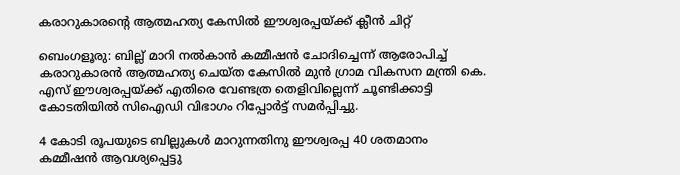കരാറുകാരന്റെ ആത്മഹത്യ കേസിൽ ഈശ്വരപ്പയ്ക്ക് ക്ലീൻ ചിറ്റ്

ബെംഗളൂരു: ബില്ല് മാറി നൽകാൻ കമ്മീഷൻ ചോദിച്ചെന്ന് ആരോപിച്ച് കരാറുകാരൻ ആത്മഹത്യ ചെയ്ത കേസിൽ മുൻ ഗ്രാമ വികസന മന്ത്രി കെ. എസ് ഈശ്വരപ്പയ്ക്ക് എതിരെ വേണ്ടത്ര തെളിവില്ലെന്ന് ചൂണ്ടിക്കാട്ടി കോടതിയിൽ സിഐഡി വിഭാഗം റിപ്പോർട്ട്‌ സമർപ്പിച്ചു.

4 കോടി രൂപയുടെ ബില്ലുകൾ മാറുന്നതിനു ഈശ്വരപ്പ 40 ശതമാനം കമ്മീഷൻ ആവശ്യപ്പെട്ടു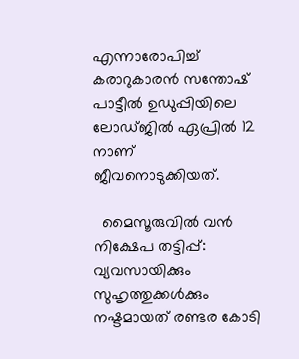എന്നാരോപിച്ച് കരാറുകാരൻ സന്തോഷ്‌ പാട്ടീൽ ഉഡുപ്പിയിലെ ലോഡ്ജിൽ ഏപ്രിൽ 12 നാണ് ജീവനൊടുക്കിയത്.

  മൈസൂരുവിൽ വൻ നിക്ഷേപ തട്ടിപ്പ്: വ്യവസായിക്കും സുഹൃത്തുക്കൾക്കും നഷ്ടമായത് രണ്ടര കോടി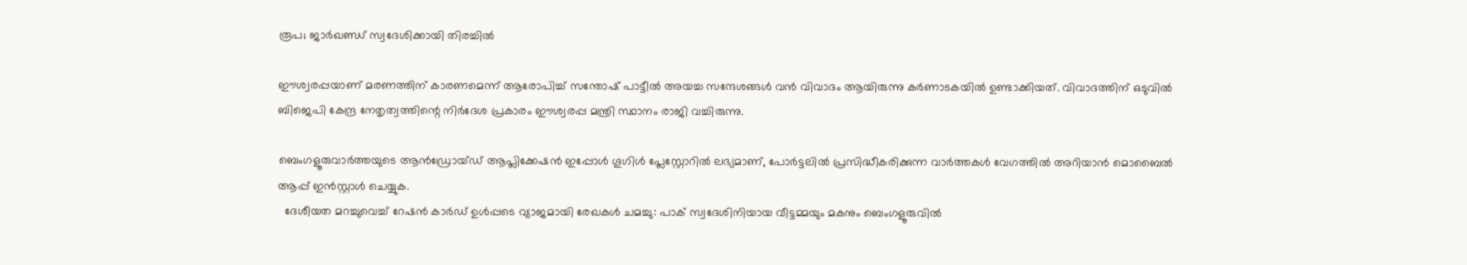രൂപ; ജാർഖണ്ഡ് സ്വദേശിക്കായി തിരച്ചിൽ

ഈശ്വരപ്പയാണ് മരണത്തിന് കാരണമെന്ന് ആരോപിച്ച് സന്തോഷ്‌ പാട്ടീൽ അയച്ച സന്ദേശങ്ങൾ വൻ വിവാദം ആയിരുന്നു കർണാടകയിൽ ഉണ്ടാക്കിയത്. വിവാദത്തിന് ഒടുവിൽ ബിജെപി കേന്ദ്ര നേതൃത്വത്തിന്റെ നിർദേശ പ്രകാരം ഈശ്വരപ്പ മന്ത്രി സ്ഥാനം രാജി വച്ചിരുന്നു.

ബെംഗളൂരുവാർത്തയുടെ ആൻഡ്രോയ്ഡ് ആപ്ലിക്കേഷൻ ഇപ്പോൾ ഗൂഗിൾ പ്ലേസ്റ്റോറിൽ ലഭ്യമാണ്, പോർട്ടലിൽ പ്രസിദ്ധീകരിക്കുന്ന വാർത്തകൾ വേഗത്തിൽ അറിയാൻ മൊബൈൽ ആപ്പ് ഇൻസ്റ്റാൾ ചെയ്യുക.
  ദേശീയത മറച്ചുവെച്ച് റേഷൻ കാർഡ് ഉള്‍പ്പടെ വ്യാജമായി രേഖകൾ ചമച്ചു: പാക് സ്വദേശിനിയായ വീട്ടമ്മയും മകനും ബെംഗളൂരുവിൽ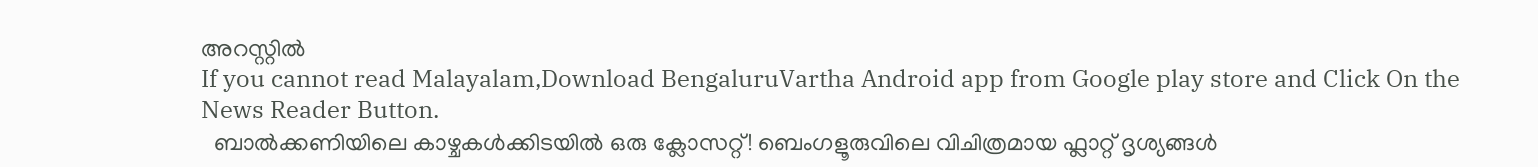അറസ്റ്റിൽ
If you cannot read Malayalam,Download BengaluruVartha Android app from Google play store and Click On the News Reader Button.
  ബാൽക്കണിയിലെ കാഴ്ചകൾക്കിടയിൽ ഒരു ക്ലോസറ്റ്! ബെംഗളൂരുവിലെ വിചിത്രമായ ഫ്ലാറ്റ് ദൃശ്യങ്ങൾ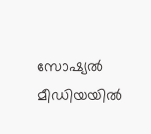സോഷ്യൽ മീഡിയയിൽ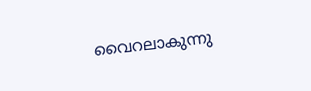വൈറലാകുന്നു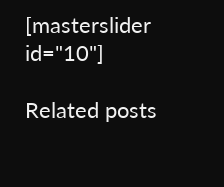[masterslider id="10"]

Related posts